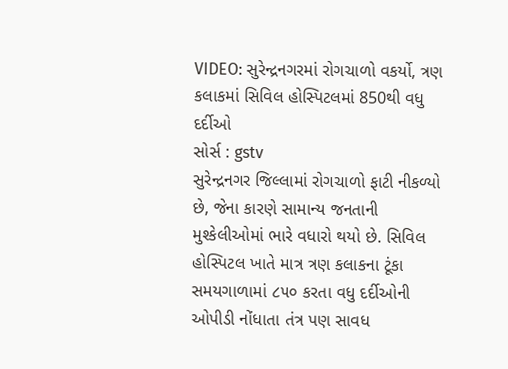VIDEO: સુરેન્દ્રનગરમાં રોગચાળો વકર્યો, ત્રણ કલાકમાં સિવિલ હોસ્પિટલમાં 850થી વધુ દર્દીઓ
સોર્સ : gstv
સુરેન્દ્રનગર જિલ્લામાં રોગચાળો ફાટી નીકળ્યો છે, જેના કારણે સામાન્ય જનતાની મુશ્કેલીઓમાં ભારે વધારો થયો છે. સિવિલ હોસ્પિટલ ખાતે માત્ર ત્રણ કલાકના ટૂંકા સમયગાળામાં ૮૫૦ કરતા વધુ દર્દીઓની ઓપીડી નોંધાતા તંત્ર પણ સાવધ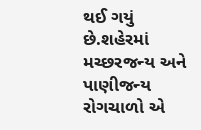થઈ ગયું છે.શહેરમાં મચ્છરજન્ય અને પાણીજન્ય રોગચાળો એ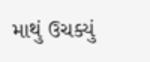માથું ઉચક્યું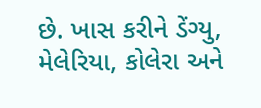છે. ખાસ કરીને ડેંગ્યુ, મેલેરિયા, કોલેરા અને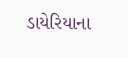ડાયેરિયાના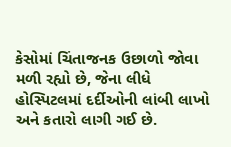કેસોમાં ચિંતાજનક ઉછાળો જોવા મળી રહ્યો છે, જેના લીધે હોસ્પિટલમાં દર્દીઓની લાંબી લાખો અને કતારો લાગી ગઈ છે.